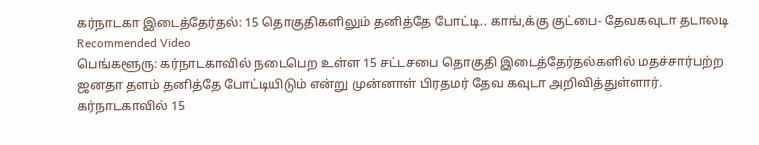கர்நாடகா இடைத்தேர்தல்: 15 தொகுதிகளிலும் தனித்தே போட்டி.. காங்,க்கு குட்பை- தேவகவுடா தடாலடி
Recommended Video
பெங்களூரு: கர்நாடகாவில் நடைபெற உள்ள 15 சட்டசபை தொகுதி இடைத்தேர்தல்களில் மதச்சார்பற்ற ஜனதா தளம் தனித்தே போட்டியிடும் என்று முன்னாள் பிரதமர் தேவ கவுடா அறிவித்துள்ளார்.
கர்நாடகாவில் 15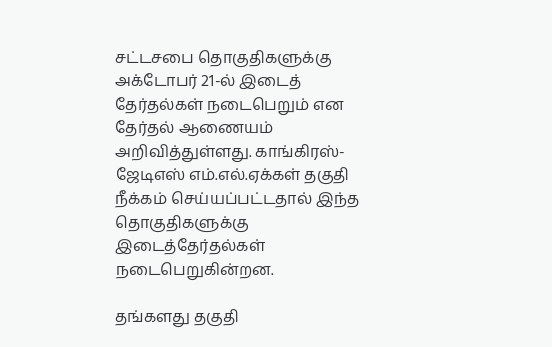சட்டசபை தொகுதிகளுக்கு அக்டோபர் 21-ல் இடைத் தேர்தல்கள் நடைபெறும் என தேர்தல் ஆணையம் அறிவித்துள்ளது. காங்கிரஸ்-ஜேடிஎஸ் எம்.எல்.ஏக்கள் தகுதி நீக்கம் செய்யப்பட்டதால் இந்த தொகுதிகளுக்கு இடைத்தேர்தல்கள் நடைபெறுகின்றன.

தங்களது தகுதி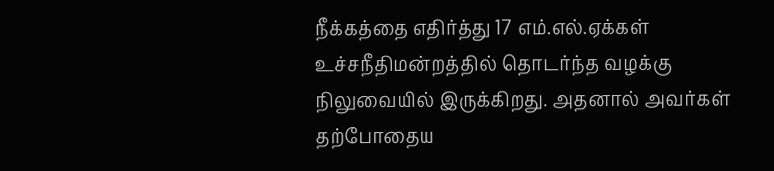நீக்கத்தை எதிர்த்து 17 எம்.எல்.ஏக்கள் உச்சநீதிமன்றத்தில் தொடர்ந்த வழக்கு நிலுவையில் இருக்கிறது. அதனால் அவர்கள் தற்போதைய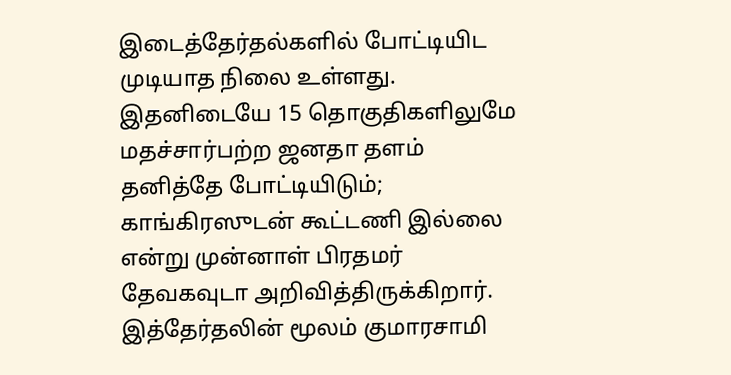இடைத்தேர்தல்களில் போட்டியிட முடியாத நிலை உள்ளது.
இதனிடையே 15 தொகுதிகளிலுமே மதச்சார்பற்ற ஜனதா தளம் தனித்தே போட்டியிடும்; காங்கிரஸுடன் கூட்டணி இல்லை என்று முன்னாள் பிரதமர் தேவகவுடா அறிவித்திருக்கிறார். இத்தேர்தலின் மூலம் குமாரசாமி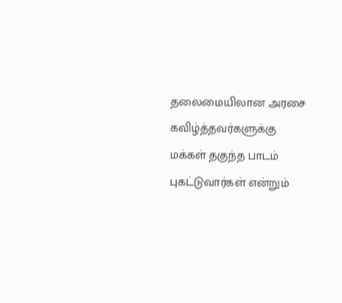தலைமையிலான அரசை கவிழ்த்தவர்களுக்கு மக்கள் தகுந்த பாடம் புகட்டுவார்கள் என்றும்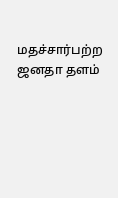மதச்சார்பற்ற ஜனதா தளம்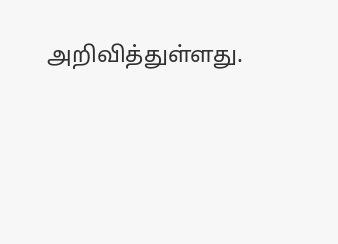அறிவித்துள்ளது.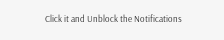Click it and Unblock the Notifications